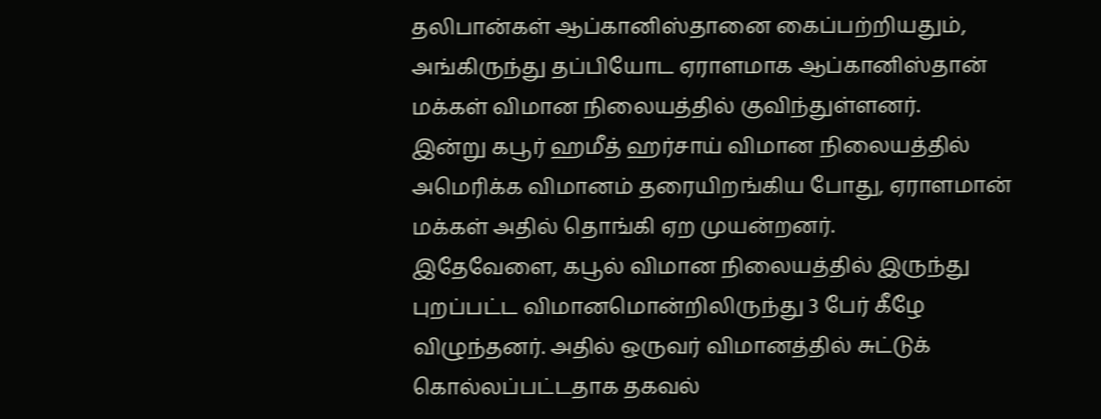தலிபான்கள் ஆப்கானிஸ்தானை கைப்பற்றியதும், அங்கிருந்து தப்பியோட ஏராளமாக ஆப்கானிஸ்தான் மக்கள் விமான நிலையத்தில் குவிந்துள்ளனர்.
இன்று கபூர் ஹமீத் ஹர்சாய் விமான நிலையத்தில் அமெரிக்க விமானம் தரையிறங்கிய போது, ஏராளமான் மக்கள் அதில் தொங்கி ஏற முயன்றனர்.
இதேவேளை, கபூல் விமான நிலையத்தில் இருந்து புறப்பட்ட விமானமொன்றிலிருந்து 3 பேர் கீழே விழுந்தனர். அதில் ஒருவர் விமானத்தில் சுட்டுக் கொல்லப்பட்டதாக தகவல்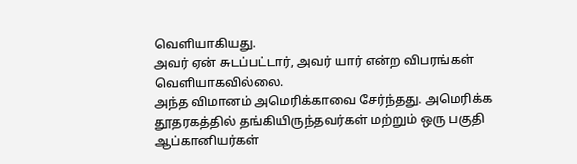வெளியாகியது.
அவர் ஏன் சுடப்பட்டார், அவர் யார் என்ற விபரங்கள் வெளியாகவில்லை.
அந்த விமானம் அமெரிக்காவை சேர்ந்தது. அமெரிக்க தூதரகத்தில் தங்கியிருந்தவர்கள் மற்றும் ஒரு பகுதி ஆப்கானியர்கள்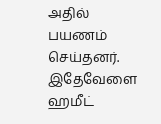அதில் பயணம் செய்தனர்.
இதேவேளை ஹமீட்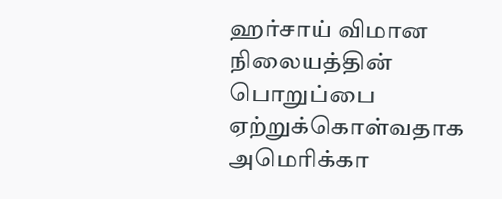ஹர்சாய் விமான நிலையத்தின் பொறுப்பை ஏற்றுக்கொள்வதாக அமெரிக்கா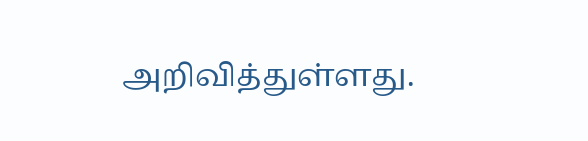அறிவித்துள்ளது.